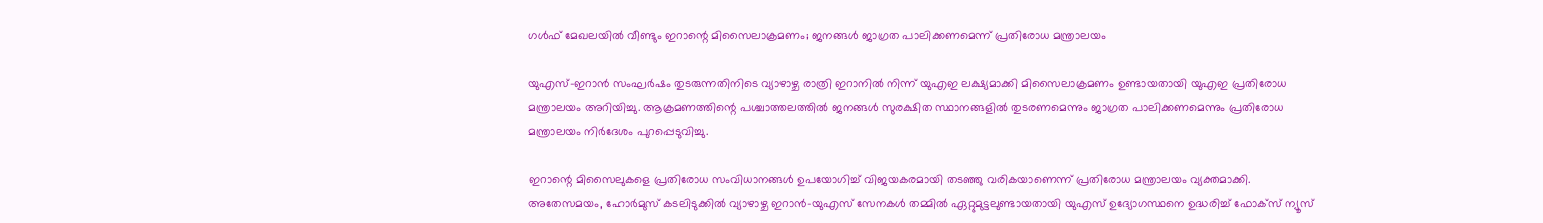ഗൾഫ് മേഖലയിൽ വീണ്ടും ഇറാന്റെ മിസൈലാക്രമണം; ജനങ്ങൾ ജാഗ്രത പാലിക്കണമെന്ന് പ്രതിരോധ മന്ത്രാലയം

യുഎസ്-ഇറാൻ സംഘർഷം തുടരുന്നതിനിടെ വ്യാഴാഴ്ച രാത്രി ഇറാനിൽ നിന്ന് യുഎഇ ലക്ഷ്യമാക്കി മിസൈലാക്രമണം ഉണ്ടായതായി യുഎഇ പ്രതിരോധ മന്ത്രാലയം അറിയിച്ചു. ആക്രമണത്തിന്റെ പശ്ചാത്തലത്തിൽ ജനങ്ങൾ സുരക്ഷിത സ്ഥാനങ്ങളിൽ തുടരണമെന്നും ജാഗ്രത പാലിക്കണമെന്നും പ്രതിരോധ മന്ത്രാലയം നിർദേശം പുറപ്പെടുവിച്ചു.

ഇറാന്റെ മിസൈലുകളെ പ്രതിരോധ സംവിധാനങ്ങൾ ഉപയോഗിച്ച് വിജയകരമായി തടഞ്ഞു വരികയാണെന്ന് പ്രതിരോധ മന്ത്രാലയം വ്യക്തമാക്കി. അതേസമയം, ഹോർമുസ് കടലിടുക്കിൽ വ്യാഴാഴ്ച ഇറാൻ-യുഎസ് സേനകൾ തമ്മിൽ ഏറ്റുമുട്ടലുണ്ടായതായി യുഎസ് ഉദ്യോഗസ്ഥനെ ഉദ്ധരിച്ച് ഫോക്സ് ന്യൂസ്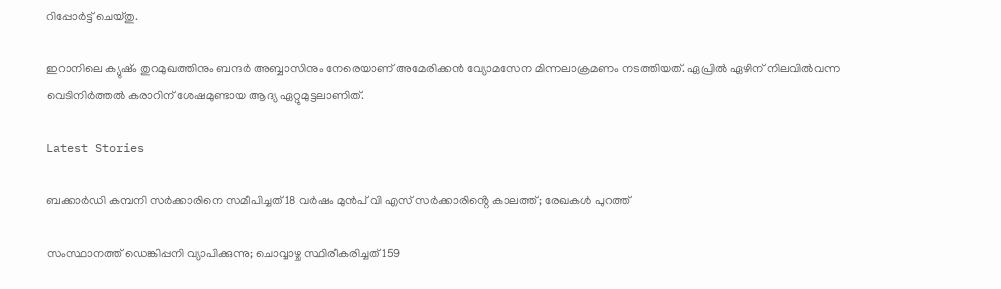റിപ്പോർട്ട് ചെയ്തു.

ഇറാനിലെ ക്യുഷ്ം തുറമുഖത്തിനും ബന്ദർ അബ്ബാസിനും നേരെയാണ് അമേരിക്കൻ വ്യോമസേന മിന്നലാക്രമണം നടത്തിയത്. ഏപ്രിൽ ഏഴിന് നിലവിൽവന്ന വെടിനിർത്തൽ കരാറിന് ശേഷമുണ്ടായ ആദ്യ ഏറ്റുമുട്ടലാണിത്.

Latest Stories

ബക്കാർഡി കമ്പനി സർക്കാരിനെ സമീപിച്ചത് 18 വർഷം മുൻപ് വി എസ് സർക്കാരിൻ്റെ കാലത്ത്; രേഖകൾ പുറത്ത്

സംസ്ഥാനത്ത് ഡെങ്കിപ്പനി വ്യാപിക്കുന്നു; ചൊവ്വാഴ്ച സ്ഥിരീകരിച്ചത് 159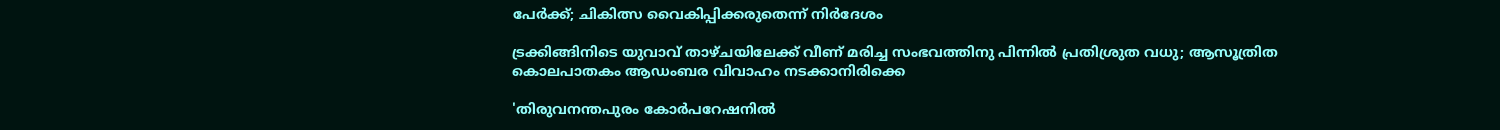പേർക്ക്; ചികിത്സ വൈകിപ്പിക്കരുതെന്ന് നിർദേശം

ട്രക്കിങ്ങിനിടെ യുവാവ് താഴ്‌ചയിലേക്ക് വീണ് മരിച്ച സംഭവത്തിനു പിന്നിൽ പ്രതിശ്രുത വധു; ആസൂത്രിത കൊലപാതകം ആഡംബര വിവാഹം നടക്കാനിരിക്കെ

'തിരുവനന്തപുരം കോർപറേഷനിൽ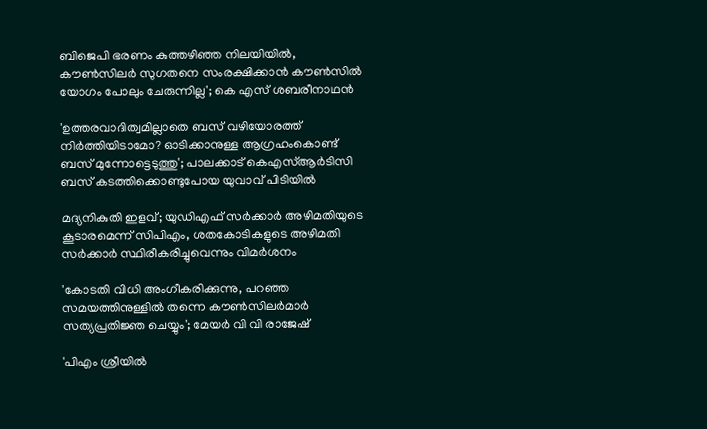ബിജെപി ഭരണം കുത്തഴിഞ്ഞ നിലയിയിൽ, കൗൺസിലർ സുഗതനെ സംരക്ഷിക്കാൻ കൗൺസിൽ യോഗം പോലും ചേരുന്നില്ല'; കെ എസ് ശബരീനാഥൻ

'ഉത്തരവാദിത്വമില്ലാതെ ബസ് വഴിയോരത്ത് നിർത്തിയിടാമോ? ഓടിക്കാനുള്ള ആഗ്രഹംകൊണ്ട് ബസ് മുന്നോട്ടെടുത്തു'; പാലക്കാട് കെഎസ്ആർടിസി ബസ് കടത്തിക്കൊണ്ടുപോയ യുവാവ് പിടിയിൽ

മദ്യനികുതി ഇളവ്; യുഡിഎഫ് സർക്കാർ അഴിമതിയുടെ കൂടാരമെന്ന് സിപിഎം, ശതകോടികളുടെ അഴിമതി സര്‍ക്കാര്‍ സ്ഥിരീകരിച്ചുവെന്നും വിമർശനം

'കോടതി വിധി അംഗീകരിക്കുന്നു, പറഞ്ഞ സമയത്തിനുള്ളിൽ തന്നെ കൗൺസിലർമാർ സത്യപ്രതിജ്ഞ ചെയ്യും'; മേയർ വി വി രാജേഷ്

'പിഎം ശ്രീയിൽ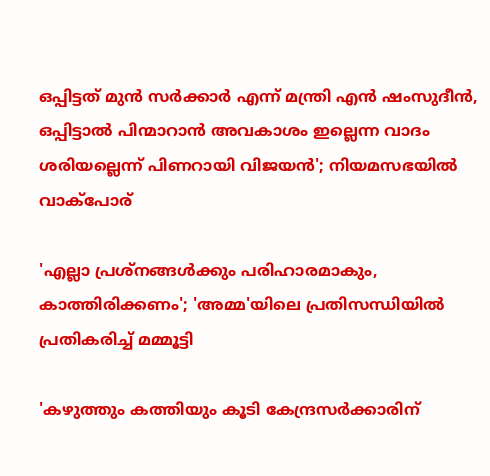ഒപ്പിട്ടത് മുൻ സർക്കാർ എന്ന് മന്ത്രി എന്‍ ഷംസുദീന്‍, ഒപ്പിട്ടാൽ പിന്മാറാൻ അവകാശം ഇല്ലെന്ന വാദം ശരിയല്ലെന്ന് പിണറായി വിജയൻ'; നിയമസഭയില്‍ വാക്പോര്

'എല്ലാ പ്രശ്നങ്ങൾക്കും പരിഹാരമാകും, കാത്തിരിക്കണം'; 'അമ്മ'യിലെ പ്രതിസന്ധിയിൽ പ്രതികരിച്ച് മമ്മൂട്ടി

'കഴുത്തും കത്തിയും കൂടി കേന്ദ്രസർക്കാരിന്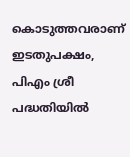കൊടുത്തവരാണ് ഇടതുപക്ഷം, പിഎം ശ്രീ പദ്ധതിയിൽ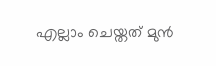എല്ലാം ചെയ്തത് മുൻ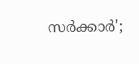സർക്കാർ';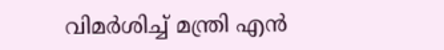വിമർശിച്ച് മന്ത്രി എൻ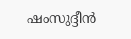ഷംസുദ്ദീൻ